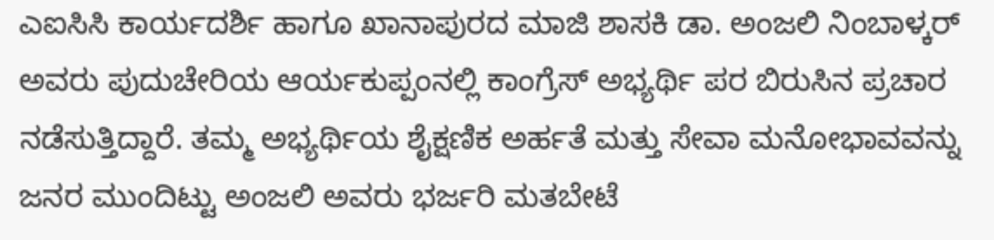ಎಐಸಿಸಿ ಕಾರ್ಯದರ್ಶಿ ಹಾಗೂ ಖಾನಾಪುರದ ಮಾಜಿ ಶಾಸಕಿ ಡಾ. ಅಂಜಲಿ ನಿಂಬಾಳ್ಕರ್ ಅವರು ಪುದುಚೇರಿಯ ಆರ್ಯಕುಪ್ಪಂನಲ್ಲಿ ಕಾಂಗ್ರೆಸ್ ಅಭ್ಯರ್ಥಿ ಪರ ಬಿರುಸಿನ ಪ್ರಚಾರ ನಡೆಸುತ್ತಿದ್ದಾರೆ. ತಮ್ಮ ಅಭ್ಯರ್ಥಿಯ ಶೈಕ್ಷಣಿಕ ಅರ್ಹತೆ ಮತ್ತು ಸೇವಾ ಮನೋಭಾವವನ್ನು ಜನರ ಮುಂದಿಟ್ಟು ಅಂಜಲಿ ಅವರು ಭರ್ಜರಿ ಮತಬೇಟೆ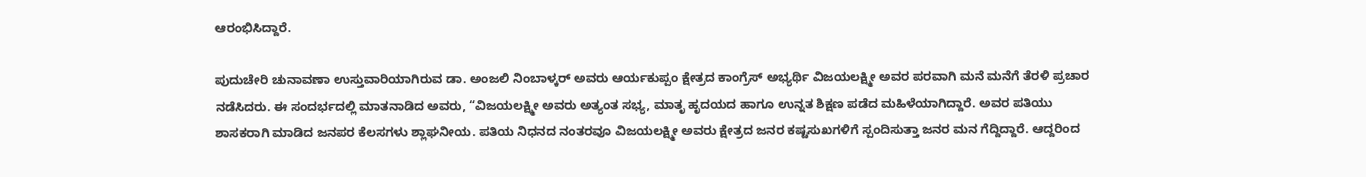ಆರಂಭಿಸಿದ್ದಾರೆ.

ಪುದುಚೇರಿ ಚುನಾವಣಾ ಉಸ್ತುವಾರಿಯಾಗಿರುವ ಡಾ. ಅಂಜಲಿ ನಿಂಬಾಳ್ಕರ್ ಅವರು ಆರ್ಯಕುಪ್ಪಂ ಕ್ಷೇತ್ರದ ಕಾಂಗ್ರೆಸ್ ಅಭ್ಯರ್ಥಿ ವಿಜಯಲಕ್ಷ್ಮೀ ಅವರ ಪರವಾಗಿ ಮನೆ ಮನೆಗೆ ತೆರಳಿ ಪ್ರಚಾರ ನಡೆಸಿದರು. ಈ ಸಂದರ್ಭದಲ್ಲಿ ಮಾತನಾಡಿದ ಅವರು, “ವಿಜಯಲಕ್ಷ್ಮೀ ಅವರು ಅತ್ಯಂತ ಸಭ್ಯ, ಮಾತೃ ಹೃದಯದ ಹಾಗೂ ಉನ್ನತ ಶಿಕ್ಷಣ ಪಡೆದ ಮಹಿಳೆಯಾಗಿದ್ದಾರೆ. ಅವರ ಪತಿಯು ಶಾಸಕರಾಗಿ ಮಾಡಿದ ಜನಪರ ಕೆಲಸಗಳು ಶ್ಲಾಘನೀಯ. ಪತಿಯ ನಿಧನದ ನಂತರವೂ ವಿಜಯಲಕ್ಷ್ಮೀ ಅವರು ಕ್ಷೇತ್ರದ ಜನರ ಕಷ್ಟಸುಖಗಳಿಗೆ ಸ್ಪಂದಿಸುತ್ತಾ ಜನರ ಮನ ಗೆದ್ದಿದ್ದಾರೆ. ಆದ್ದರಿಂದ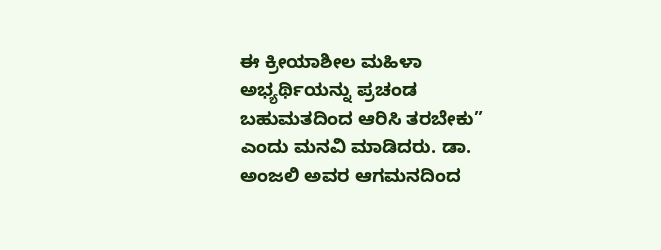ಈ ಕ್ರೀಯಾಶೀಲ ಮಹಿಳಾ ಅಭ್ಯರ್ಥಿಯನ್ನು ಪ್ರಚಂಡ ಬಹುಮತದಿಂದ ಆರಿಸಿ ತರಬೇಕು” ಎಂದು ಮನವಿ ಮಾಡಿದರು. ಡಾ. ಅಂಜಲಿ ಅವರ ಆಗಮನದಿಂದ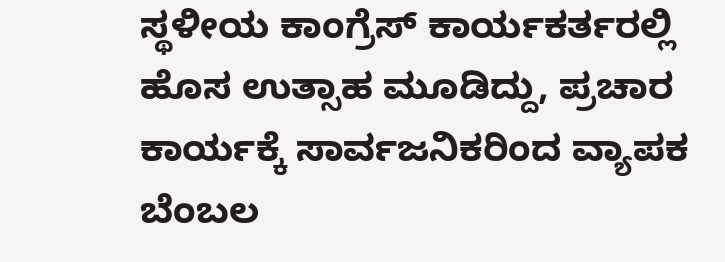ಸ್ಥಳೀಯ ಕಾಂಗ್ರೆಸ್ ಕಾರ್ಯಕರ್ತರಲ್ಲಿ ಹೊಸ ಉತ್ಸಾಹ ಮೂಡಿದ್ದು, ಪ್ರಚಾರ ಕಾರ್ಯಕ್ಕೆ ಸಾರ್ವಜನಿಕರಿಂದ ವ್ಯಾಪಕ ಬೆಂಬಲ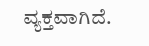ವ್ಯಕ್ತವಾಗಿದೆ.